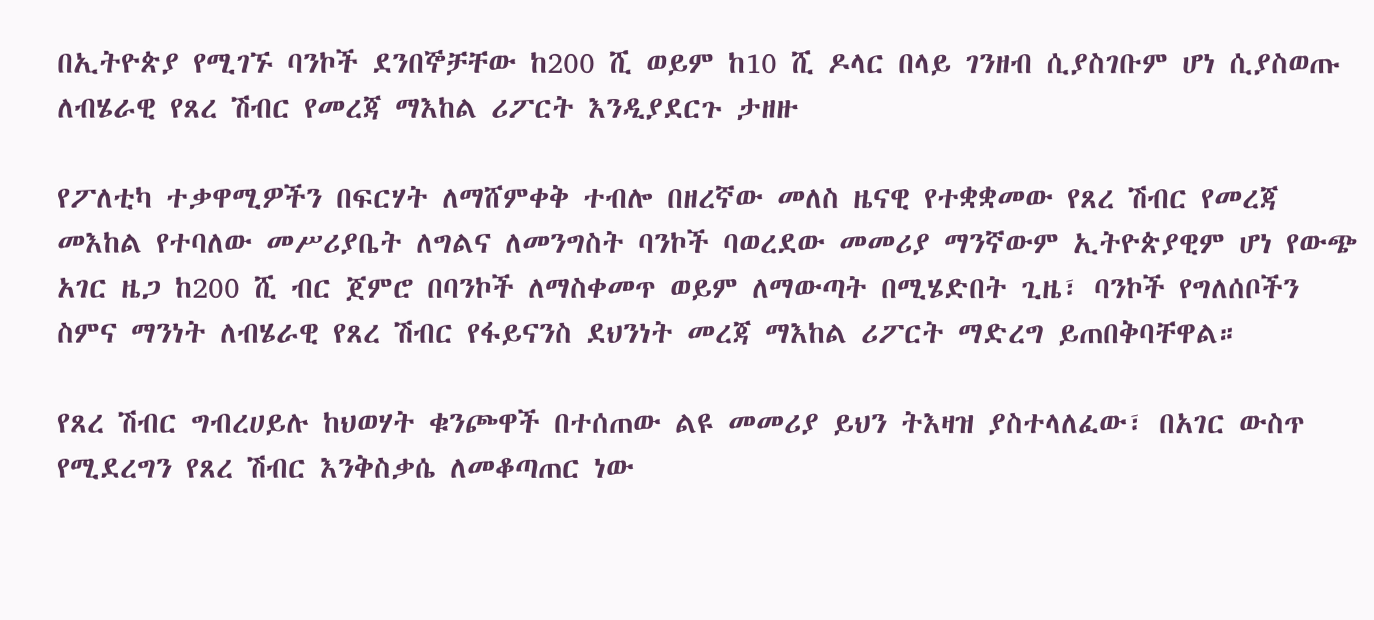በኢትዮጵያ የሚገኙ ባንኮች ደንበኞቻቸው ከ200 ሺ ወይም ከ10 ሺ ዶላር በላይ ገንዘብ ሲያስገቡም ሆነ ሲያስወጡ ለብሄራዊ የጸረ ሽብር የመረጃ ማእከል ሪፖርት እንዲያደርጉ ታዘዙ

የፖለቲካ ተቃዋሚዎችን በፍርሃት ለማሸምቀቅ ተብሎ በዘረኛው መለስ ዜናዊ የተቋቋመው የጸረ ሽብር የመረጃ መእከል የተባለው መሥሪያቤት ለግልና ለመንግስት ባንኮች ባወረደው መመሪያ ማንኛውም ኢትዮጵያዊም ሆነ የውጭ አገር ዜጋ ከ200 ሺ ብር ጀምሮ በባንኮች ለማስቀመጥ ወይም ለማውጣት በሚሄድበት ጊዜ፣ ባንኮች የግለሰቦችን ስምና ማንነት ለብሄራዊ የጸረ ሽብር የፋይናንስ ደህንነት መረጃ ማእከል ሪፖርት ማድረግ ይጠበቅባቸዋል።

የጸረ ሽብር ግብረሀይሉ ከህወሃት ቁንጮዋች በተሰጠው ልዩ መመሪያ ይህን ትእዛዝ ያስተላለፈው፣ በአገር ውስጥ የሚደረግን የጸረ ሽብር እንቅስቃሴ ለመቆጣጠር ነው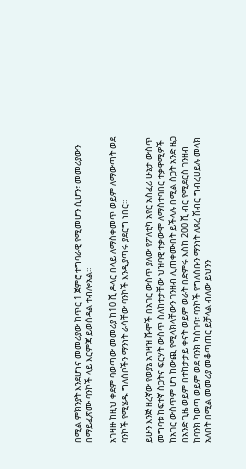በሚል ምክንያት እንደሆነና መመሪያው ከጥር 1 ጀምሮ ተግባራዊ የሚመሆን ሲሆን፣ መመሪያውን በማይፈጽሙ ባንኮች ላይ እርምጃ ይወሰዳል ተብሎአል።

አገዛዙ ከዚህ ቀደም ባወጣው መመሪያ ከ10 ሺ ዶላር በላይ ለማስቀመጥ ወይም ለማውጣት ወደ ባንኮች የሚሄዱ ግለሰቦችን ማንነት ራሳቸው ባንኮች እንዲያጣሩ ያደርግ ነበር።

ይሁን እንጅ ዘረኛው የወያኔ አገዛዝ ሹሞች በአገር ውስጥ ያለው የፖለቲካ አየር አስፈሪ ሁኔታ ውስጥ መግባቱ ከፍተኛ ስጋትና ፍርሃት ውስጥ ስለከተታቸው ህዝባዊ ተቃውሞ ለማስተባበር ተቃዋሚዎች ከአገር ውስጥም ሆነ ከውጪ የሚላክላቸውን ገንዘብ ሊጠቀሙበት ይችላሉ በሚል ስጋት አንድ ዜጋ በአንድ ጊዜ ወይም በተከታታይ ቀናት ወይም ወራት በድምሩ እስከ 200 ሺ ብር የሚደርስ ገንዘብ ከባንክ ካወጣ ወይም ወደ ባንክ ካስገባ፣ ባንኮች የግለሰቡን ማንነት ለጸረ ሽብር ግብረሀይሉ መላክ አለበት በሚል መመሪያ መቆጣጠር ይቻላል ብለው ይህንን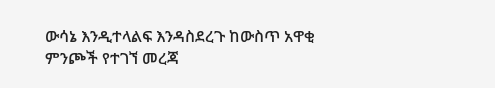ውሳኔ እንዲተላልፍ እንዳስደረጉ ከውስጥ አዋቂ ምንጮች የተገኘ መረጃ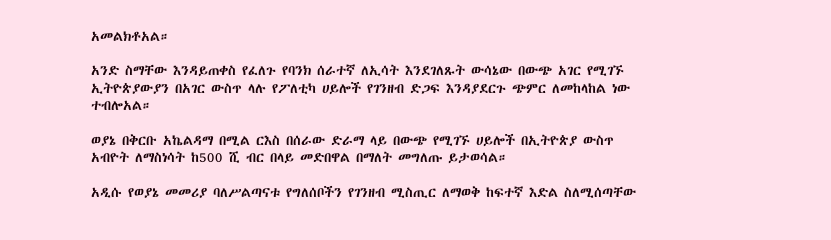አመልክቶአል።

አንድ ስማቸው እንዳይጠቀስ የፈለጉ የባንክ ሰራተኛ ለኢሳት እንደገለጹት ውሳኔው በውጭ አገር የሚገኙ ኢትዮጵያውያን በአገር ውስጥ ላሉ የፖለቲካ ሀይሎች የገንዘብ ድጋፍ እንዳያደርጉ ጭምር ለመከላከል ነው ተብሎአል።

ወያኔ በቅርቡ አኬልዳማ በሚል ርእስ በሰራው ድራማ ላይ በውጭ የሚገኙ ሀይሎች በኢትዮጵያ ውስጥ አብዮት ለማስነሳት ከ500 ሺ ብር በላይ መድበዋል በማለት መግለጡ ይታወሳል።

አዲሱ የወያኔ መመሪያ ባለሥልጣናቱ የግለሰቦችን የገንዘብ ሚስጢር ለማወቅ ከፍተኛ እድል ስለሚሰጣቸው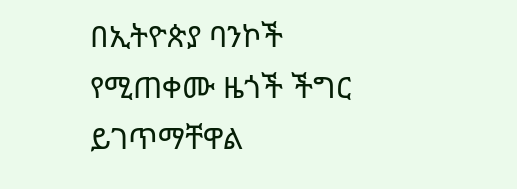በኢትዮጵያ ባንኮች የሚጠቀሙ ዜጎች ችግር ይገጥማቸዋል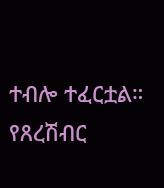ተብሎ ተፈርቷል። የጸረሽብር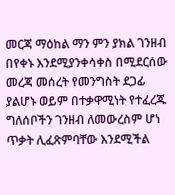መርጃ ማዕከል ማን ምን ያክል ገንዘብ በየቀኑ እንደሚያንቀሳቀስ በሚደርሰው መረጃ መሰረት የመንግስት ደጋፊ ያልሆኑ ወይም በተቃዋሚነት የተፈረጁ ግለሰቦችን ገንዘብ ለመውረስም ሆነ ጥቃት ሊፈጽምባቸው እንደሚችል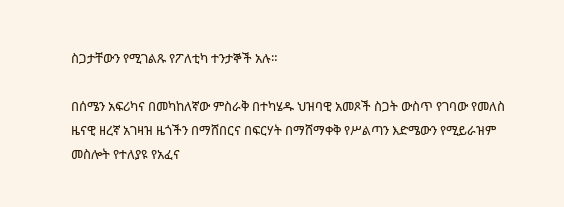ስጋታቸውን የሚገልጹ የፖለቲካ ተንታኞች አሉ።

በሰሜን አፍሪካና በመካከለኛው ምስራቅ በተካሄዱ ህዝባዊ አመጾች ስጋት ውስጥ የገባው የመለስ ዜናዊ ዘረኛ አገዛዝ ዜጎችን በማሸበርና በፍርሃት በማሸማቀቅ የሥልጣን እድሜውን የሚይራዝም መስሎት የተለያዩ የአፈና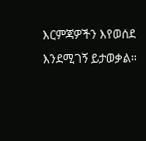እርምጃዎችን እየወሰደ እንደሚገኝ ይታወቃል።